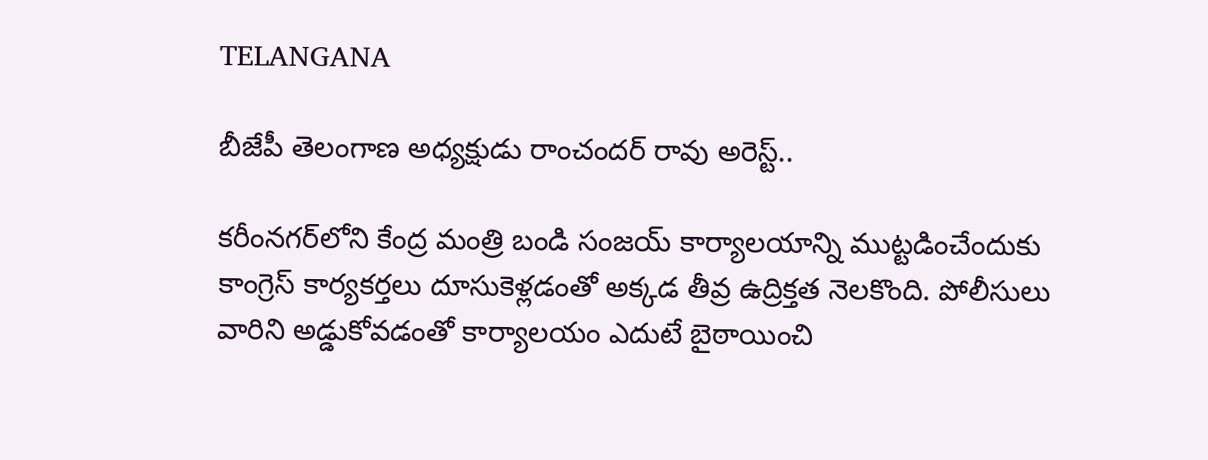TELANGANA

బీజేపీ తెలంగాణ అధ్యక్షుడు రాంచందర్ రావు అరెస్ట్..

కరీంనగర్‌లోని కేంద్ర మంత్రి బండి సంజయ్ కార్యాలయాన్ని ముట్టడించేందుకు కాంగ్రెస్ కార్యకర్తలు దూసుకెళ్లడంతో అక్కడ తీవ్ర ఉద్రిక్తత నెలకొంది. పోలీసులు వారిని అడ్డుకోవడంతో కార్యాలయం ఎదుటే బైఠాయించి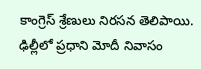కాంగ్రెస్ శ్రేణులు నిరసన తెలిపాయి. ఢిల్లీలో ప్రధాని మోదీ నివాసం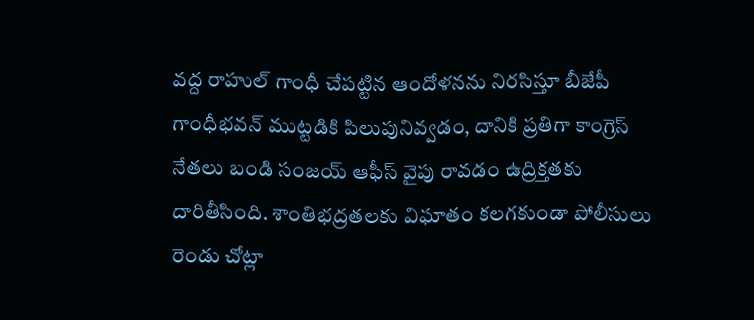వద్ద రాహుల్ గాంధీ చేపట్టిన ఆందోళనను నిరసిస్తూ బీజేపీ గాంధీభవన్‌ ముట్టడికి పిలుపునివ్వడం, దానికి ప్రతిగా కాంగ్రెస్ నేతలు బండి సంజయ్ ఆఫీస్ వైపు రావడం ఉద్రిక్తతకు దారితీసింది. శాంతిభద్రతలకు విఘాతం కలగకుండా పోలీసులు రెండు చోట్లా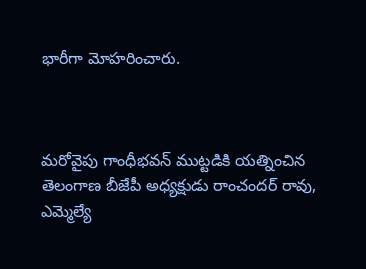భారీగా మోహరించారు.



మరోవైపు గాంధీభవన్ ముట్టడికి యత్నించిన తెలంగాణ బీజేపీ అధ్యక్షుడు రాంచందర్ రావు, ఎమ్మెల్యే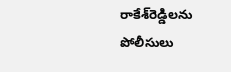రాకేశ్‌రెడ్డిలను పోలీసులు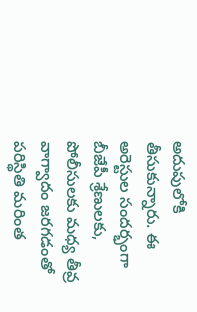అదుపులోకి తీసుకున్నారు. ఈ అరెస్టుల సందర్భంగా బీజేపీ శ్రేణులకు, పోలీసులకు మధ్య తీవ్ర వాగ్వాదం జరగడంతో పరిస్థితి మరింత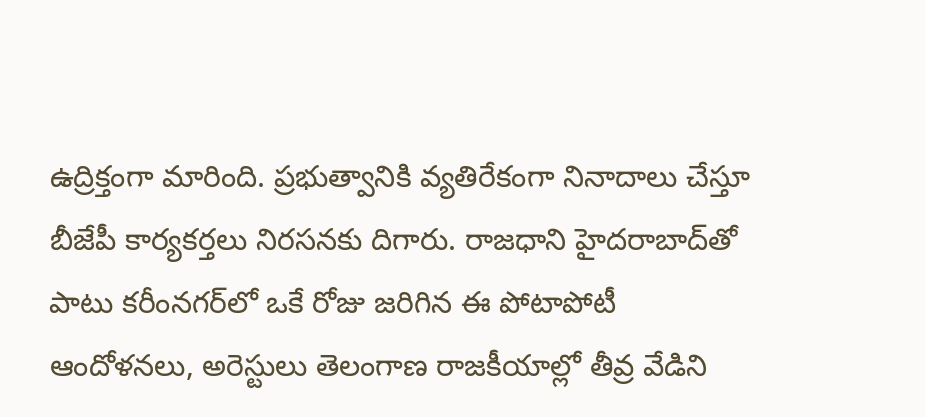ఉద్రిక్తంగా మారింది. ప్రభుత్వానికి వ్యతిరేకంగా నినాదాలు చేస్తూ బీజేపీ కార్యకర్తలు నిరసనకు దిగారు. రాజధాని హైదరాబాద్‌తో పాటు కరీంనగర్‌లో ఒకే రోజు జరిగిన ఈ పోటాపోటీ ఆందోళనలు, అరెస్టులు తెలంగాణ రాజకీయాల్లో తీవ్ర వేడిని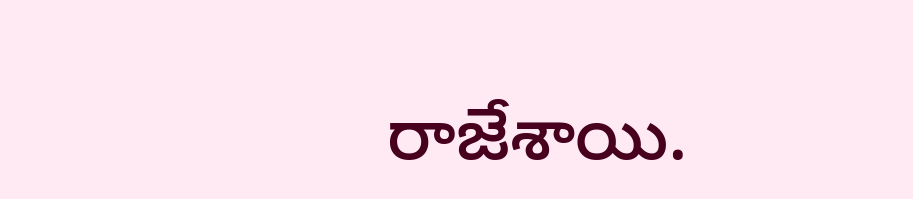రాజేశాయి.